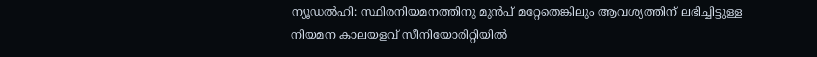ന്യൂഡൽഹി: സ്ഥിരനിയമനത്തിനു മുൻപ് മറ്റേതെങ്കിലും ആവശ്യത്തിന് ലഭിച്ചിട്ടുള്ള നിയമന കാലയളവ് സീനിയോരിറ്റിയിൽ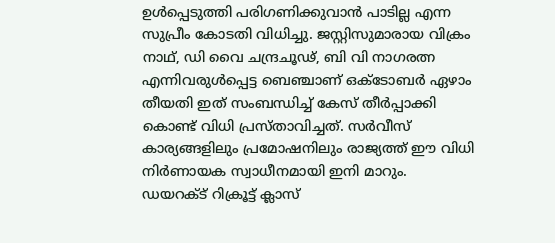ഉൾപ്പെടുത്തി പരിഗണിക്കുവാൻ പാടില്ല എന്ന സുപ്രീം കോടതി വിധിച്ചു. ജസ്റ്റിസുമാരായ വിക്രം നാഥ്, ഡി വൈ ചന്ദ്രചൂഢ്, ബി വി നാഗരത്ന എന്നിവരുൾപ്പെട്ട ബെഞ്ചാണ് ഒക്ടോബർ ഏഴാം തീയതി ഇത് സംബന്ധിച്ച് കേസ് തീർപ്പാക്കി കൊണ്ട് വിധി പ്രസ്താവിച്ചത്. സർവീസ് കാര്യങ്ങളിലും പ്രമോഷനിലും രാജ്യത്ത് ഈ വിധി നിർണായക സ്വാധീനമായി ഇനി മാറും.
ഡയറക്ട് റിക്രൂട്ട് ക്ലാസ്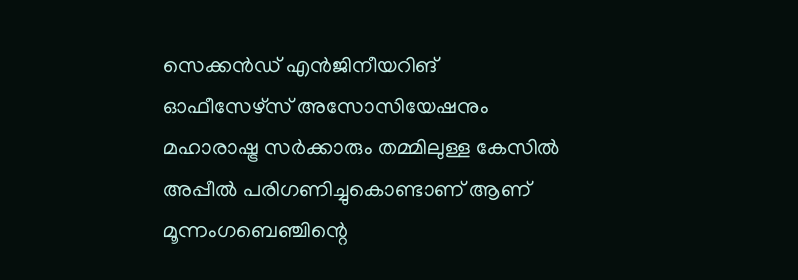സെക്കൻഡ് എൻജിനീയറിങ് ഓഫീസേഴ്സ് അസോസിയേഷനും മഹാരാഷ്ട്ര സർക്കാരും തമ്മിലുള്ള കേസിൽ അപ്പീൽ പരിഗണിച്ചുകൊണ്ടാണ് ആണ് മൂന്നംഗബെഞ്ചിന്റെ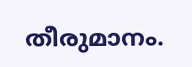തീരുമാനം.